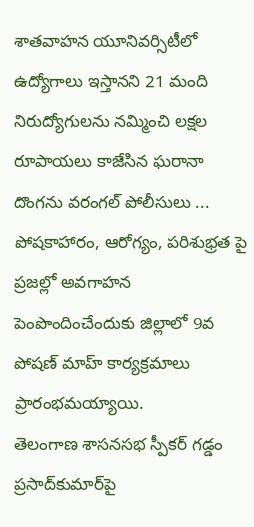శాతవాహన యూనివర్సిటీలో ఉద్యోగాలు ఇస్తానని 21 మంది నిరుద్యోగులను నమ్మించి లక్షల రూపాయలు కాజేసిన ఘరానా దొంగను వరంగల్ పోలీసులు ...
పోషకాహారం, ఆరోగ్యం, పరిశుభ్రత పై ప్రజల్లో అవగాహన పెంపొందించేందుకు జిల్లాలో 9వ పోషణ్‌ మాహ్‌ కార్యక్రమాలు ప్రారంభమయ్యాయి.
తెలంగాణ శాసనసభ స్పీకర్‌ గడ్డం ప్రసాద్‌కుమార్‌పై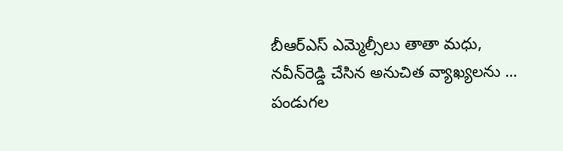బీఆర్‌ఎస్‌ ఎమ్మెల్సీలు తాతా మధు, నవీన్‌రెడ్డి చేసిన అనుచిత వ్యాఖ్యలను ...
పండుగల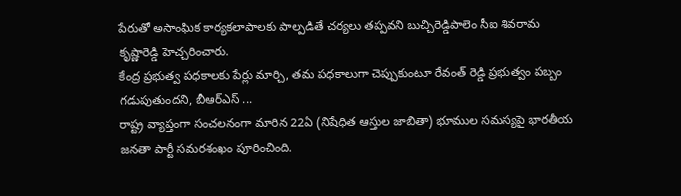పేరుతో అసాంఘిక కార్యకలాపాలకు పాల్పడితే చర్యలు తప్పవని బుచ్చిరెడ్డిపాలెం సీఐ శివరామ కృష్ణారెడ్డి హెచ్చరించారు.
కేంద్ర ప్రభుత్వ పధకాలకు పేర్లు మార్చి, తమ పధకాలుగా చెప్పుకుంటూ రేవంత్ రెడ్డి ప్రభుత్వం పబ్బం గడుపుతుందని, బీఆర్ఎస్ ...
రాష్ట్ర వ్యాప్తంగా సంచలనంగా మారిన 22ఏ (నిషేధిత ఆస్తుల జాబితా) భూముల సమస్యపై భారతీయ జనతా పార్టీ సమరశంఖం పూరించింది.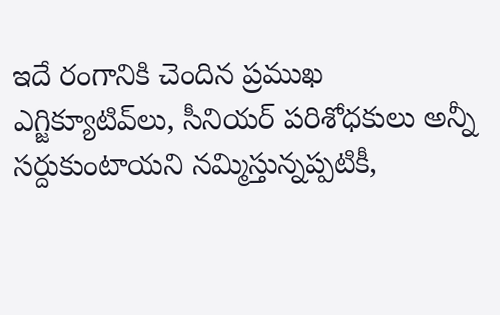ఇదే రంగానికి చెందిన ప్రముఖ ఎగ్జిక్యూటివ్‌లు, సీనియర్ పరిశోధకులు అన్నీ సర్దుకుంటాయని నమ్మిస్తున్నప్పటికీ,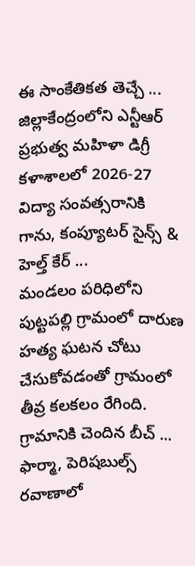ఈ సాంకేతికత తెచ్చే ...
జిల్లాకేంద్రంలోని ఎన్టీఆర్ ప్రభుత్వ మహిళా డిగ్రీ కళాశాలలో 2026-27 విద్యా సంవత్సరానికి గాను, కంప్యూటర్ సైన్స్ & హెల్త్ కేర్ ...
మండలం పరిధిలోని పుట్టపల్లి గ్రామంలో దారుణ హత్య ఘటన చోటు చేసుకోవడంతో గ్రామంలో తీవ్ర కలకలం రేగింది. గ్రామానికి చెందిన బీచ్ ...
ఫార్మా, పెరిషబుల్స్‌ రవాణాలో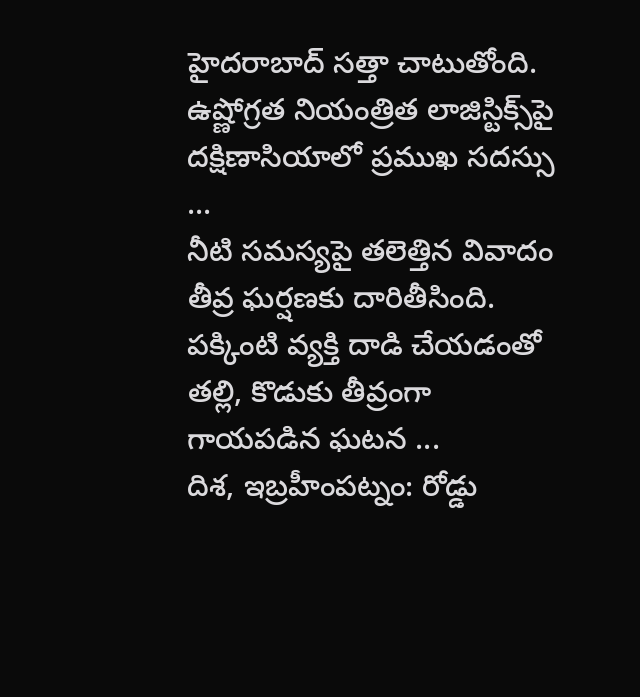హైదరాబాద్‌ సత్తా చాటుతోంది. ఉష్ణోగ్రత నియంత్రిత లాజిస్టిక్స్‌పై దక్షిణాసియాలో ప్రముఖ సదస్సు ...
నీటి సమస్యపై తలెత్తిన వివాదం తీవ్ర ఘర్షణకు దారితీసింది. పక్కింటి వ్యక్తి దాడి చేయడంతో తల్లి, కొడుకు తీవ్రంగా గాయపడిన ఘటన ...
దిశ, ఇబ్రహీంపట్నం: రోడ్డు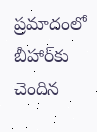ప్రమాదంలో బీహార్‌కు చెందిన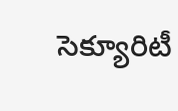సెక్యూరిటీ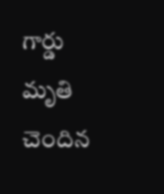గార్డు మృతి చెందిన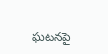ఘటనపై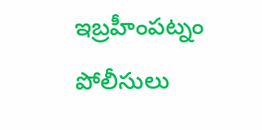ఇబ్రహీంపట్నం పోలీసులు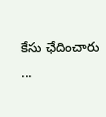కేసు ఛేదించారు ...